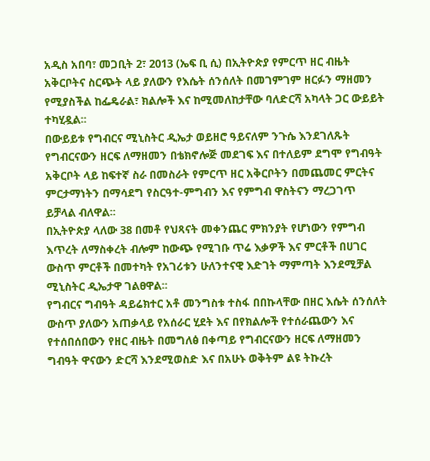አዲስ አበባ፣ መጋቢት 2፣ 2013 (ኤፍ ቢ ሲ) በኢትዮጵያ የምርጥ ዘር ብዜት አቅርቦትና ስርጭት ላይ ያለውን የእሴት ሰንሰለት በመገምገም ዘርፉን ማዘመን የሚያስችል ከፌዴራል፣ ክልሎች እና ከሚመለከታቸው ባለድርሻ አካላት ጋር ውይይት ተካሂዷል፡፡
በውይይቱ የግብርና ሚኒስትር ዲኤታ ወይዘሮ ዓይናለም ንጉሴ እንደገለጹት የግብርናውን ዘርፍ ለማዘመን በቴክኖሎጅ መደገፍ እና በተለይም ደግሞ የግብዓት አቅርቦት ላይ ከፍተኛ ስራ በመስራት የምርጥ ዘር አቅርቦትን በመጨመር ምርትና ምርታማነትን በማሳደግ የስርዓተ-ምግብን እና የምግብ ዋስትናን ማረጋገጥ ይቻላል ብለዋል፡፡
በኢትዮጵያ ላለው 38 በመቶ የህጻናት መቀንጨር ምክንያት የሆነውን የምግብ እጥረት ለማስቀረት ብሎም ከውጭ የሚገቡ ጥሬ እቃዎች እና ምርቶች በሀገር ውስጥ ምርቶች በመተካት የአገሪቱን ሁለንተናዊ እድገት ማምጣት እንደሚቻል ሚኒስትር ዲኤታዋ ገልፀዋል፡፡
የግብርና ግብዓት ዳይሬክተር አቶ መንግስቱ ተስፋ በበኩላቸው በዘር እሴት ሰንሰለት ውስጥ ያለውን አጠቃላይ የአሰራር ሂደት እና በየክልሎች የተሰራጨውን እና የተሰበሰበውን የዘር ብዜት በመግለፅ በቀጣይ የግብርናውን ዘርፍ ለማዘመን ግብዓት ዋናውን ድርሻ እንደሚወስድ እና በአሁኑ ወቅትም ልዩ ትኩረት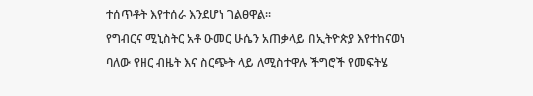ተሰጥቶት እየተሰራ እንደሆነ ገልፀዋል፡፡
የግብርና ሚኒስትር አቶ ዑመር ሁሴን አጠቃላይ በኢትዮጵያ እየተከናወነ ባለው የዘር ብዜት እና ስርጭት ላይ ለሚስተዋሉ ችግሮች የመፍትሄ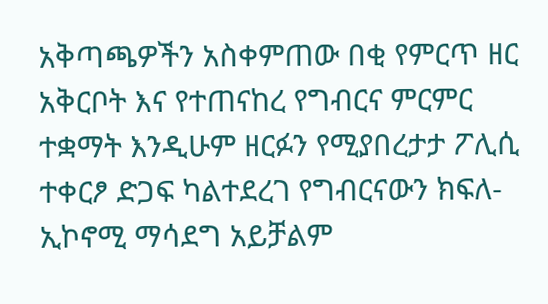አቅጣጫዎችን አስቀምጠው በቂ የምርጥ ዘር አቅርቦት እና የተጠናከረ የግብርና ምርምር ተቋማት እንዲሁም ዘርፉን የሚያበረታታ ፖሊሲ ተቀርፆ ድጋፍ ካልተደረገ የግብርናውን ክፍለ-ኢኮኖሚ ማሳደግ አይቻልም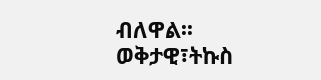ብለዋል፡፡
ወቅታዊ፣ትኩስ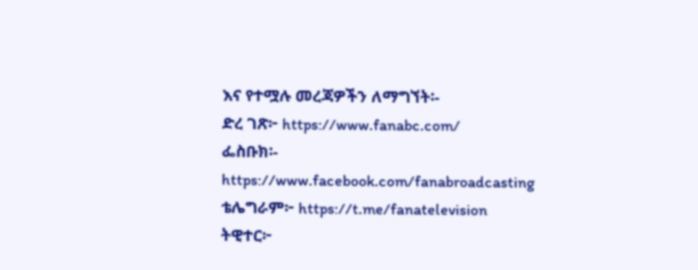እና የተሟሉ መረጃዎችን ለማግኘት፡-
ድረ ገጽ፦ https://www.fanabc.com/
ፌስቡክ፡-
https://www.facebook.com/fanabroadcasting
ቴሌግራም፦ https://t.me/fanatelevision
ትዊተር፦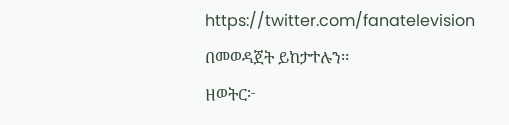https://twitter.com/fanatelevision በመወዳጀት ይከታተሉን፡፡
ዘወትር፦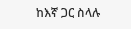ከእኛ ጋር ስላሉ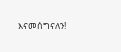እናመሰግናለን!